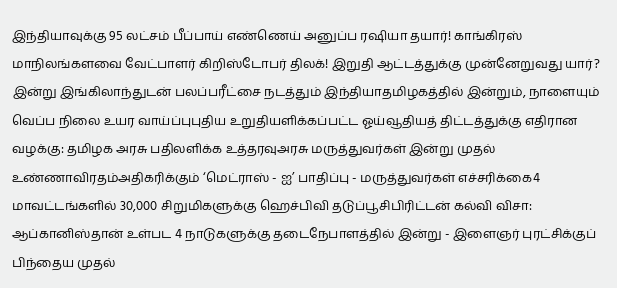இந்தியாவுக்கு 95 லட்சம் பீப்பாய் எண்ணெய் அனுப்ப ரஷியா தயார்! காங்கிரஸ் மாநிலங்களவை வேட்பாளர் கிறிஸ்டோபர் திலக்! இறுதி ஆட்டத்துக்கு முன்னேறுவது யார்? இன்று இங்கிலாந்துடன் பலப்பரீட்சை நடத்தும் இந்தியாதமிழகத்தில் இன்றும், நாளையும் வெப்ப நிலை உயர வாய்ப்புபுதிய உறுதியளிக்கப்பட்ட ஓய்வூதியத் திட்டத்துக்கு எதிரான வழக்கு: தமிழக அரசு பதிலளிக்க உத்தரவுஅரசு மருத்துவர்கள் இன்று முதல் உண்ணாவிரதம்அதிகரிக்கும் ‘மெட்ராஸ் - ஐ’ பாதிப்பு - மருத்துவர்கள் எச்சரிக்கை4 மாவட்டங்களில் 30,000 சிறுமிகளுக்கு ஹெச்பிவி தடுப்பூசிபிரிட்டன் கல்வி விசா: ஆப்கானிஸ்தான் உள்பட 4 நாடுகளுக்கு தடைநேபாளத்தில் இன்று - இளைஞர் புரட்சிக்குப் பிந்தைய முதல்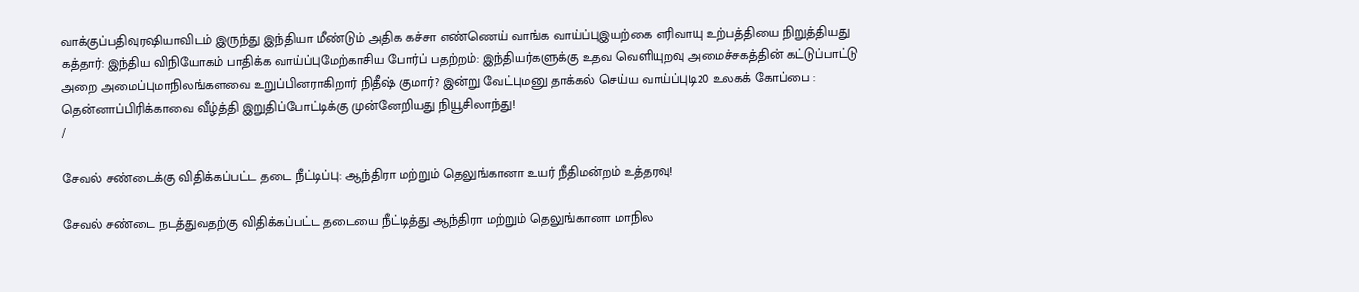வாக்குப்பதிவுரஷியாவிடம் இருந்து இந்தியா மீண்டும் அதிக கச்சா எண்ணெய் வாங்க வாய்ப்புஇயற்கை எரிவாயு உற்பத்தியை நிறுத்தியது கத்தார்: இந்திய விநியோகம் பாதிக்க வாய்ப்புமேற்காசிய போர்ப் பதற்றம்: இந்தியர்களுக்கு உதவ வெளியுறவு அமைச்சகத்தின் கட்டுப்பாட்டு அறை அமைப்புமாநிலங்களவை உறுப்பினராகிறார் நிதீஷ் குமார்? இன்று வேட்புமனு தாக்கல் செய்ய வாய்ப்புடி20 உலகக் கோப்பை : தென்னாப்பிரிக்காவை வீழ்த்தி இறுதிப்போட்டிக்கு முன்னேறியது நியூசிலாந்து!
/

சேவல் சண்டைக்கு விதிக்கப்பட்ட தடை நீட்டிப்பு: ஆந்திரா மற்றும் தெலுங்கானா உயர் நீதிமன்றம் உத்தரவு!

சேவல் சண்டை நடத்துவதற்கு விதிக்கப்பட்ட தடையை நீட்டித்து ஆந்திரா மற்றும் தெலுங்கானா மாநில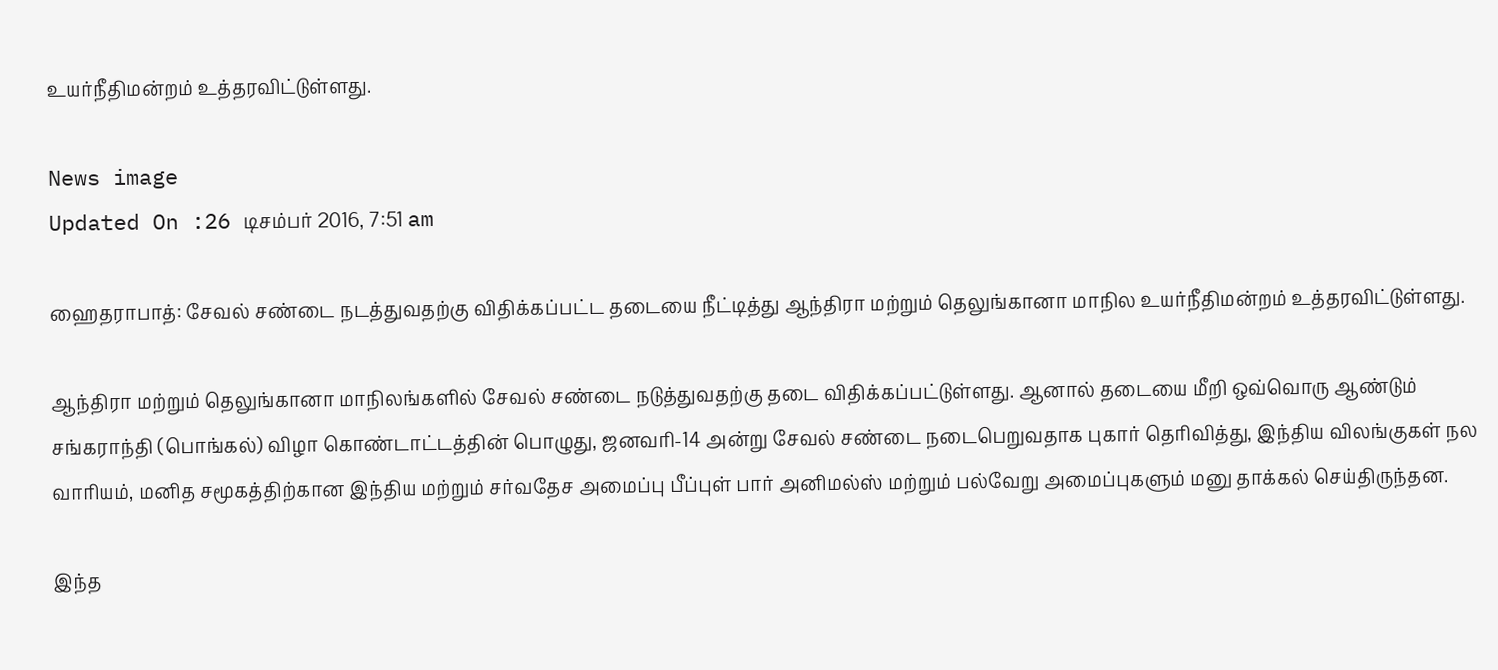உயர்நீதிமன்றம் உத்தரவிட்டுள்ளது.

News image
Updated On :26 டிசம்பர் 2016, 7:51 am

ஹைதராபாத்: சேவல் சண்டை நடத்துவதற்கு விதிக்கப்பட்ட தடையை நீட்டித்து ஆந்திரா மற்றும் தெலுங்கானா மாநில உயர்நீதிமன்றம் உத்தரவிட்டுள்ளது.

ஆந்திரா மற்றும் தெலுங்கானா மாநிலங்களில் சேவல் சண்டை நடுத்துவதற்கு தடை விதிக்கப்பட்டுள்ளது. ஆனால் தடையை மீறி ஒவ்வொரு ஆண்டும் சங்கராந்தி (பொங்கல்) விழா கொண்டாட்டத்தின் பொழுது, ஜனவரி-14 அன்று சேவல் சண்டை நடைபெறுவதாக புகார் தெரிவித்து, இந்திய விலங்குகள் நல வாரியம், மனித சமூகத்திற்கான இந்திய மற்றும் சர்வதேச அமைப்பு பீப்புள் பார் அனிமல்ஸ் மற்றும் பல்வேறு அமைப்புகளும் மனு தாக்கல் செய்திருந்தன.

இந்த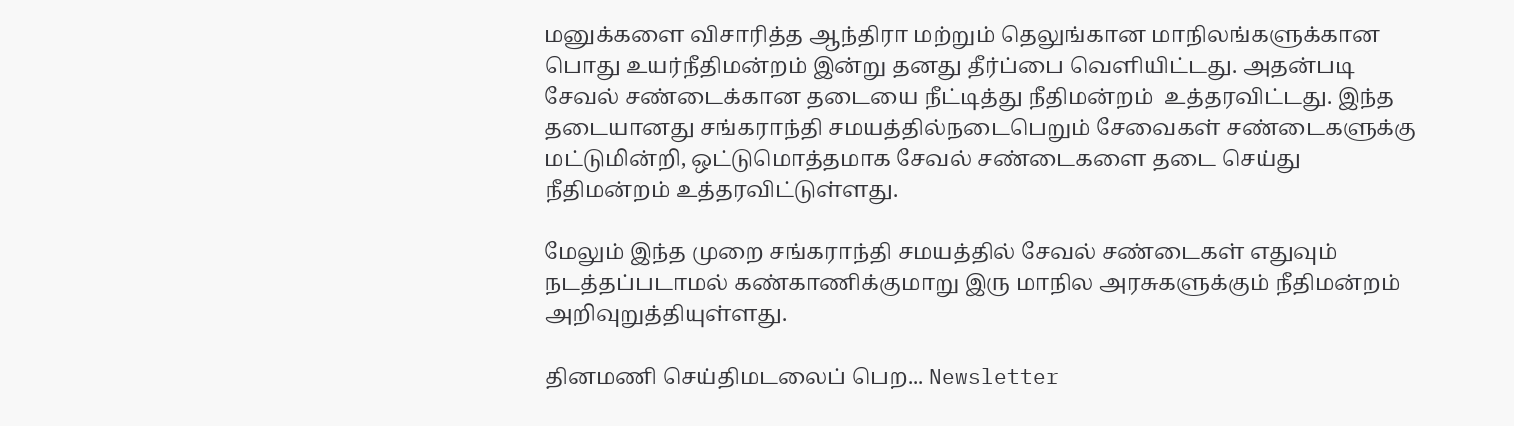மனுக்களை விசாரித்த ஆந்திரா மற்றும் தெலுங்கான மாநிலங்களுக்கான பொது உயர்நீதிமன்றம் இன்று தனது தீர்ப்பை வெளியிட்டது. அதன்படி சேவல் சண்டைக்கான தடையை நீட்டித்து நீதிமன்றம்  உத்தரவிட்டது. இந்த தடையானது சங்கராந்தி சமயத்தில்நடைபெறும் சேவைகள் சண்டைகளுக்கு மட்டுமின்றி, ஒட்டுமொத்தமாக சேவல் சண்டைகளை தடை செய்து நீதிமன்றம் உத்தரவிட்டுள்ளது.

மேலும் இந்த முறை சங்கராந்தி சமயத்தில் சேவல் சண்டைகள் எதுவும் நடத்தப்படாமல் கண்காணிக்குமாறு இரு மாநில அரசுகளுக்கும் நீதிமன்றம் அறிவுறுத்தியுள்ளது.

தினமணி செய்திமடலைப் பெற... Newsletter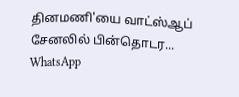தினமணி'யை வாட்ஸ்ஆப் சேனலில் பின்தொடர... WhatsApp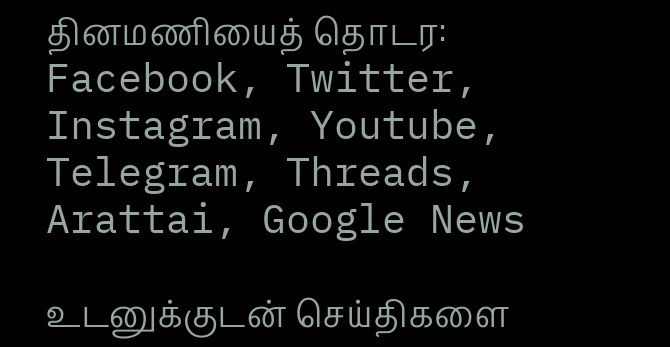தினமணியைத் தொடர: Facebook, Twitter, Instagram, Youtube, Telegram, Threads, Arattai, Google News

உடனுக்குடன் செய்திகளை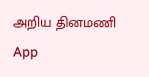அறிய தினமணி App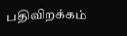பதிவிறக்கம்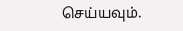செய்யவும்.